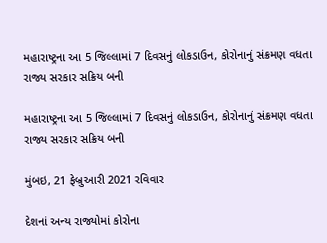મહારાષ્ટ્રના આ 5 જિલ્લામાં 7 દિવસનું લોકડાઉન, કોરોનાનું સંક્રમણ વધતા રાજ્ય સરકાર સક્રિય બની

મહારાષ્ટ્રના આ 5 જિલ્લામાં 7 દિવસનું લોકડાઉન, કોરોનાનું સંક્રમણ વધતા રાજ્ય સરકાર સક્રિય બની

મુંબઇ, 21 ફેબ્રુઆરી 2021 રવિવાર

દેશનાં અન્ય રાજ્યોમાં કોરોના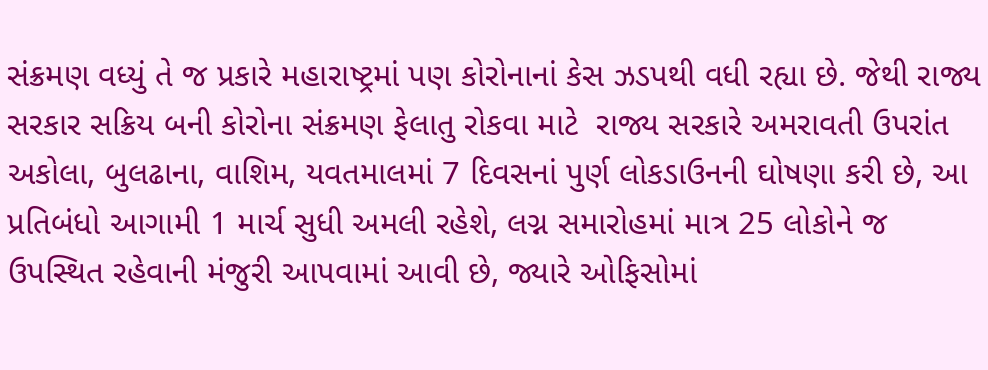સંક્રમણ વધ્યું તે જ પ્રકારે મહારાષ્ટ્રમાં પણ કોરોનાનાં કેસ ઝડપથી વધી રહ્યા છે. જેથી રાજ્ય સરકાર સક્રિય બની કોરોના સંક્રમણ ફેલાતુ રોકવા માટે  રાજ્ય સરકારે અમરાવતી ઉપરાંત અકોલા, બુલઢાના, વાશિમ, યવતમાલમાં 7 દિવસનાં પુર્ણ લોકડાઉનની ઘોષણા કરી છે, આ પ્રતિબંધો આગામી 1 માર્ચ સુધી અમલી રહેશે, લગ્ન સમારોહમાં માત્ર 25 લોકોને જ ઉપસ્થિત રહેવાની મંજુરી આપવામાં આવી છે, જ્યારે ઓફિસોમાં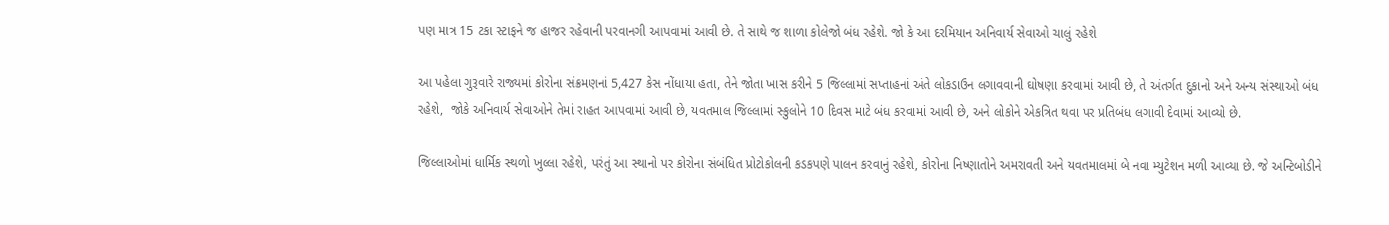પણ માત્ર 15 ટકા સ્ટાફને જ હાજર રહેવાની પરવાનગી આપવામાં આવી છે. તે સાથે જ શાળા કોલેજો બંધ રહેશે. જો કે આ દરમિયાન અનિવાર્ય સેવાઓ ચાલું રહેશે

આ પહેલા ગુરૂવારે રાજ્યમાં કોરોના સંક્રમણનાં 5,427 કેસ નોંધાયા હતા, તેને જોતા ખાસ કરીને 5 જિલ્લામાં સપ્તાહનાં અંતે લોકડાઉન લગાવવાની ઘોષણા કરવામાં આવી છે, તે અંતર્ગત દુકાનો અને અન્ય સંસ્થાઓ બંધ રહેશે,  જોકે અનિવાર્ય સેવાઓને તેમાં રાહત આપવામાં આવી છે, યવતમાલ જિલ્લામાં સ્કુલોને 10 દિવસ માટે બંધ કરવામાં આવી છે, અને લોકોને એકત્રિત થવા પર પ્રતિબંધ લગાવી દેવામાં આવ્યો છે.

જિલ્લાઓમાં ધાર્મિક સ્થળો ખુલ્લા રહેશે, પરંતું આ સ્થાનો પર કોરોના સંબંધિત પ્રોટોકોલની કડકપણે પાલન કરવાનું રહેશે, કોરોના નિષ્ણાતોને અમરાવતી અને યવતમાલમાં બે નવા મ્યુટેશન મળી આવ્યા છે. જે અન્ટિબોડીને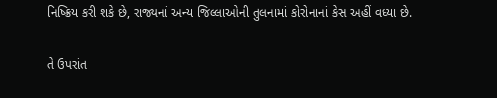નિષ્ક્રિય કરી શકે છે, રાજ્યનાં અન્ય જિલ્લાઓની તુલનામાં કોરોનાનાં કેસ અહીં વધ્યા છે.

તે ઉપરાંત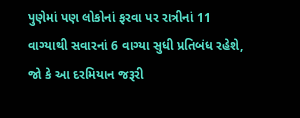પુણેમાં પણ લોકોનાં ફરવા પર રાત્રીનાં 11 વાગ્યાથી સવારનાં 6 વાગ્યા સુધી પ્રતિબંધ રહેશે, જો કે આ દરમિયાન જરૂરી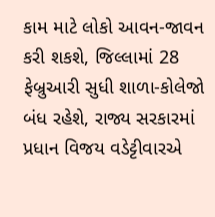કામ માટે લોકો આવન-જાવન કરી શકશે, જિલ્લામાં 28 ફેબ્રુઆરી સુધી શાળા-કોલેજો બંધ રહેશે, રાજ્ય સરકારમાં પ્રધાન વિજય વડેટ્ટીવારએ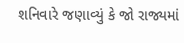શનિવારે જણાવ્યું કે જો રાજ્યમાં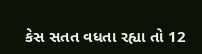કેસ સતત વધતા રહ્યા તો 12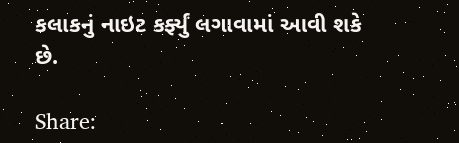કલાકનું નાઇટ કર્ફ્યું લગાવામાં આવી શકે છે.

Share: